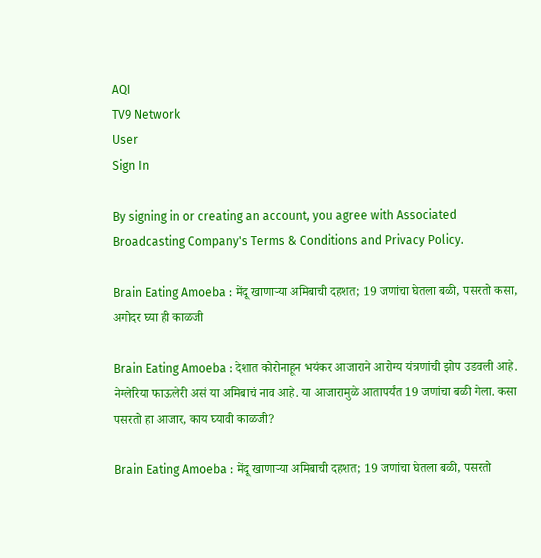AQI
TV9 Network
User
Sign In

By signing in or creating an account, you agree with Associated Broadcasting Company's Terms & Conditions and Privacy Policy.

Brain Eating Amoeba : मेंदू खाणाऱ्या अमिबाची दहशत; 19 जणांचा घेतला बळी, पसरतो कसा, अगोदर घ्या ही काळजी

Brain Eating Amoeba : देशात कोरोनाहून भयंकर आजाराने आरोग्य यंत्रणांची झोप उडवली आहे. नेग्लेरिया फाऊलेरी असं या अमिबाचं नाव आहे. या आजारामुळे आतापर्यंत 19 जणांचा बळी गेला. कसा पसरतो हा आजार, काय घ्यावी काळजी?

Brain Eating Amoeba : मेंदू खाणाऱ्या अमिबाची दहशत; 19 जणांचा घेतला बळी, पसरतो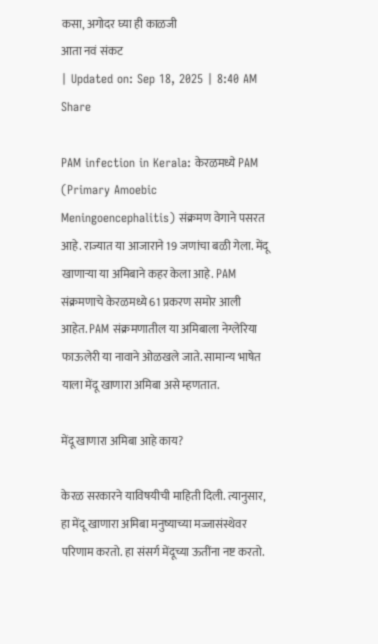कसा, अगोदर घ्या ही काळजी
आता नवं संकट
| Updated on: Sep 18, 2025 | 8:40 AM
Share

PAM infection in Kerala: केरळमध्ये PAM (Primary Amoebic Meningoencephalitis) संक्रमण वेगाने पसरत आहे. राज्यात या आजाराने 19 जणांचा बळी गेला. मेंदू खाणाऱ्या या अमिबाने कहर केला आहे. PAM संक्रमणाचे केरळमध्ये 61 प्रकरण समोर आली आहेत. PAM संक्रमणातील या अमिबाला नेग्लेरिया फाऊलेरी या नावाने ओळखले जाते. सामान्य भाषेत याला मेंदू खाणारा अमिबा असे म्हणतात.

मेंदू खाणारा अमिबा आहे काय?

केरळ सरकारने याविषयीची माहिती दिली. त्यानुसार, हा मेंदू खाणारा अमिबा मनुष्याच्या मज्जासंस्थेवर परिणाम करतो. हा संसर्ग मेंदूच्या ऊतींना नष्ट करतो.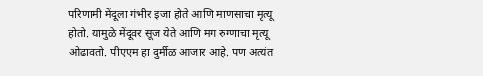परिणामी मेंदूला गंभीर इजा होते आणि माणसाचा मृत्यू होतो. यामुळे मेंदूवर सूज येते आणि मग रुग्णाचा मृत्यू ओढावतो. पीएएम हा दुर्मीळ आजार आहे. पण अत्यंत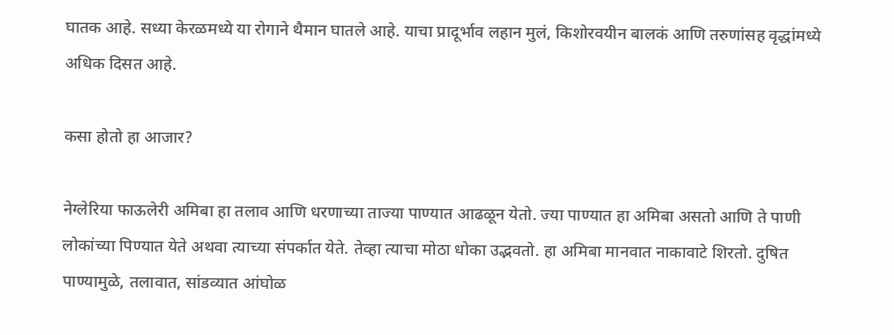घातक आहे. सध्या केरळमध्ये या रोगाने थैमान घातले आहे. याचा प्रादूर्भाव लहान मुलं, किशोरवयीन बालकं आणि तरुणांसह वृद्धांमध्ये अधिक दिसत आहे.

कसा होतो हा आजार?

नेग्लेरिया फाऊलेरी अमिबा हा तलाव आणि धरणाच्या ताज्या पाण्यात आढळून येतो. ज्या पाण्यात हा अमिबा असतो आणि ते पाणी लोकांच्या पिण्यात येते अथवा त्याच्या संपर्कात येते. तेव्हा त्याचा मोठा धोका उद्भवतो. हा अमिबा मानवात नाकावाटे शिरतो. दुषित पाण्यामुळे, तलावात, सांडव्यात आंघोळ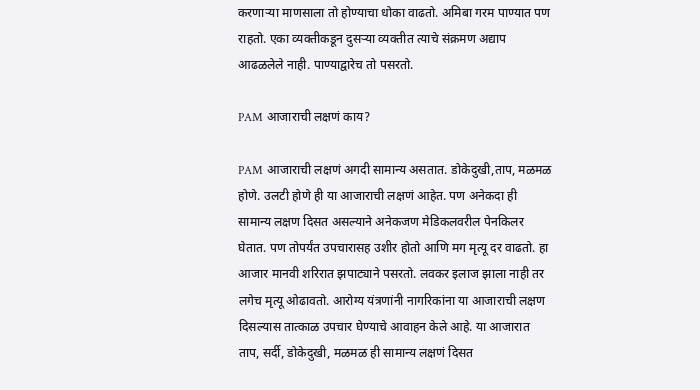करणाऱ्या माणसाला तो होण्याचा धोका वाढतो. अमिबा गरम पाण्यात पण राहतो. एका व्यक्तीकडून दुसऱ्या व्यक्तीत त्याचे संक्रमण अद्याप आढळलेले नाही. पाण्याद्वारेच तो पसरतो.

PAM आजाराची लक्षणं काय?

PAM आजाराची लक्षणं अगदी सामान्य असतात. डोकेदुखी,ताप, मळमळ होणे. उलटी होणे ही या आजाराची लक्षणं आहेत. पण अनेकदा ही सामान्य लक्षण दिसत असल्याने अनेकजण मेडिकलवरील पेनकिलर घेतात. पण तोपर्यंत उपचारासह उशीर होतो आणि मग मृत्यू दर वाढतो. हा आजार मानवी शरिरात झपाट्याने पसरतो. लवकर इलाज झाला नाही तर लगेच मृत्यू ओढावतो. आरोग्य यंत्रणांनी नागरिकांना या आजाराची लक्षण दिसल्यास तात्काळ उपचार घेण्याचे आवाहन केले आहे. या आजारात ताप, सर्दी, डोकेदुखी, मळमळ ही सामान्य लक्षणं दिसत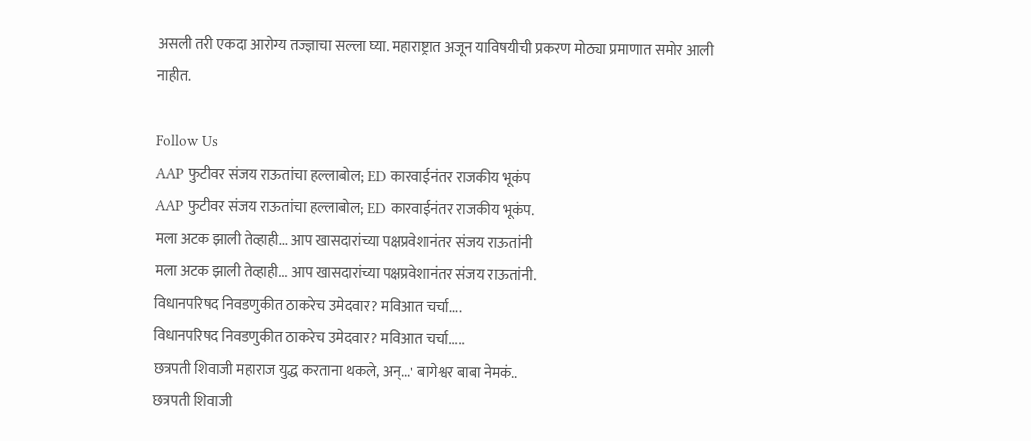असली तरी एकदा आरोग्य तज्ज्ञाचा सल्ला घ्या. महाराष्ट्रात अजून याविषयीची प्रकरण मोठ्या प्रमाणात समोर आली नाहीत.

Follow Us
AAP फुटीवर संजय राऊतांचा हल्लाबोल; ED कारवाईनंतर राजकीय भूकंप
AAP फुटीवर संजय राऊतांचा हल्लाबोल; ED कारवाईनंतर राजकीय भूकंप.
मला अटक झाली तेव्हाही... आप खासदारांच्या पक्षप्रवेशानंतर संजय राऊतांनी
मला अटक झाली तेव्हाही... आप खासदारांच्या पक्षप्रवेशानंतर संजय राऊतांनी.
विधानपरिषद निवडणुकीत ठाकरेच उमेदवार? मविआत चर्चा....
विधानपरिषद निवडणुकीत ठाकरेच उमेदवार? मविआत चर्चा.....
छत्रपती शिवाजी महाराज युद्ध करताना थकले, अन्...' बागेश्वर बाबा नेमकं..
छत्रपती शिवाजी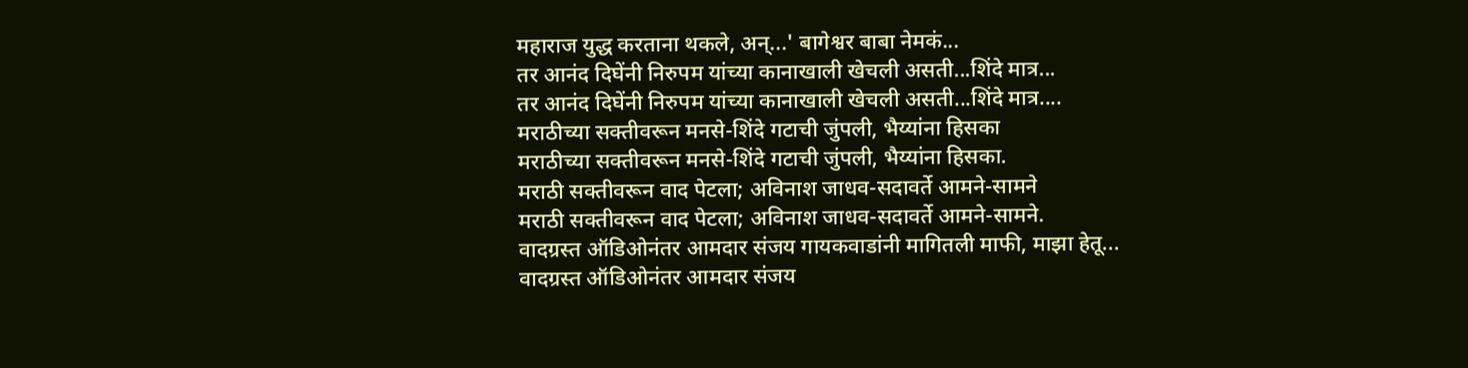महाराज युद्ध करताना थकले, अन्...' बागेश्वर बाबा नेमकं...
तर आनंद दिघेंनी निरुपम यांच्या कानाखाली खेचली असती...शिंदे मात्र...
तर आनंद दिघेंनी निरुपम यांच्या कानाखाली खेचली असती...शिंदे मात्र....
मराठीच्या सक्तीवरून मनसे-शिंदे गटाची जुंपली, भैय्यांना हिसका
मराठीच्या सक्तीवरून मनसे-शिंदे गटाची जुंपली, भैय्यांना हिसका.
मराठी सक्तीवरून वाद पेटला; अविनाश जाधव-सदावर्ते आमने-सामने
मराठी सक्तीवरून वाद पेटला; अविनाश जाधव-सदावर्ते आमने-सामने.
वादग्रस्त ऑडिओनंतर आमदार संजय गायकवाडांनी मागितली माफी, माझा हेतू...
वादग्रस्त ऑडिओनंतर आमदार संजय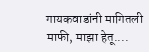गायकवाडांनी मागितली माफी, माझा हेतू....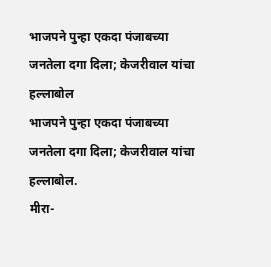भाजपने पुन्हा एकदा पंजाबच्या जनतेला दगा दिला; केजरीवाल यांचा हल्लाबोल
भाजपने पुन्हा एकदा पंजाबच्या जनतेला दगा दिला; केजरीवाल यांचा हल्लाबोल.
मीरा-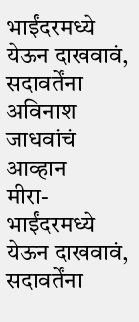भाईंदरमध्ये येऊन दाखवावं, सदावर्तेंना अविनाश जाधवांचं आव्हान
मीरा-भाईंदरमध्ये येऊन दाखवावं, सदावर्तेंना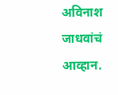अविनाश जाधवांचं आव्हान.